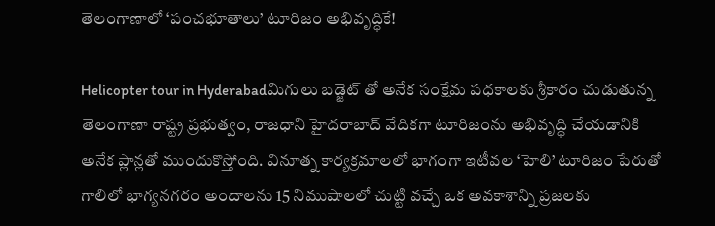తెలంగాణాలో ‘పంచభూతాలు’ టూరిజం అభివృద్ధికే!

Helicopter tour in Hyderabadమిగులు బడ్జెట్ తో అనేక సంక్షేమ పధకాలకు శ్రీకారం చుడుతున్న తెలంగాణా రాష్ట్ర ప్రభుత్వం, రాజధాని హైదరాబాద్ వేదికగా టూరిజంను అభివృద్ధి చేయడానికి అనేక ప్లాన్లతో ముందుకొస్తోంది. వినూత్న కార్యక్రమాలలో భాగంగా ఇటీవల ‘హెలి’ టూరిజం పేరుతో గాలిలో భాగ్యనగరం అందాలను 15 నిముషాలలో చుట్టి వచ్చే ఒక అవకాశాన్ని ప్రజలకు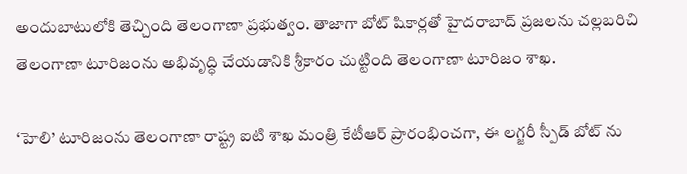అందుబాటులోకి తెచ్చింది తెలంగాణా ప్రభుత్వం. తాజాగా బోట్ షికార్లతో హైదరాబాద్ ప్రజలను చల్లబరిచి తెలంగాణా టూరిజంను అభివృద్ధి చేయడానికి శ్రీకారం చుట్టింది తెలంగాణా టూరిజం శాఖ.

‘హెలి’ టూరిజంను తెలంగాణా రాష్ట్ర ఐటి శాఖ మంత్రి కేటీఆర్ ప్రారంభించగా, ఈ లగ్జరీ స్పీడ్ బోట్ ను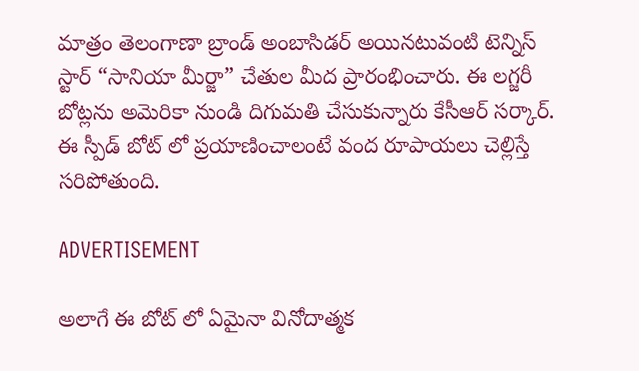మాత్రం తెలంగాణా బ్రాండ్ అంబాసిడర్ అయినటువంటి టెన్నిస్ స్టార్ “సానియా మీర్జా” చేతుల మీద ప్రారంభించారు. ఈ లగ్జరీ బోట్లను అమెరికా నుండి దిగుమతి చేసుకున్నారు కేసీఆర్ సర్కార్. ఈ స్పీడ్ బోట్ లో ప్రయాణించాలంటే వంద రూపాయలు చెల్లిస్తే సరిపోతుంది.

ADVERTISEMENT

అలాగే ఈ బోట్ లో ఏమైనా వినోదాత్మక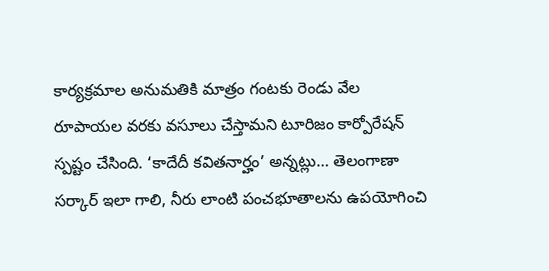కార్యక్రమాల అనుమతికి మాత్రం గంటకు రెండు వేల రూపాయల వరకు వసూలు చేస్తామని టూరిజం కార్పోరేషన్ స్పష్టం చేసింది. ‘కాదేదీ కవితనార్హం’ అన్నట్లు… తెలంగాణా సర్కార్ ఇలా గాలి, నీరు లాంటి పంచభూతాలను ఉపయోగించి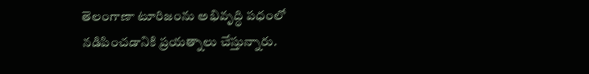తెలంగాణా టూరిజంను అభివృద్ధి పధంలో నడిపించడానికి ప్రయత్నాలు చేస్తున్నారు.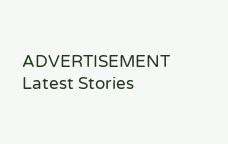ADVERTISEMENT
Latest Stories